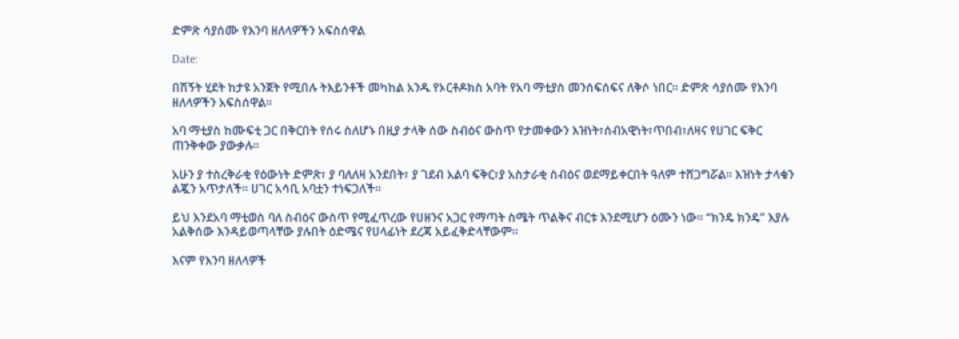ድምጽ ሳያሰሙ የእንባ ዘለላዎችን አፍስሰዋል

Date:

በሽኝት ሂደት ከታዩ አንጀት የሚበሉ ትእይንቶች መካከል አንዱ የኦርቶዶክስ አባት የአባ ማቲያስ መንሰፍሰፍና ለቅሶ ነበር። ድምጽ ሳያሰሙ የእንባ ዘለላዎችን አፍስሰዋል።

አባ ማቲያስ ከሙፍቲ ጋር በቅርበት የሰሩ ስለሆኑ በዚያ ታላቅ ሰው ስብዕና ውስጥ የታመቀውን እዝነት፣ሰብአዊነት፣ጥበብ፣ለዛና የሀገር ፍቅር ጠንቅቀው ያውቃሉ።

አሁን ያ ተስረቅራቂ የዕውነት ድምጽ፣ ያ ባለለዛ አንደበት፣ ያ ገደብ አልባ ፍቅር፣ያ አስታራቂ ስብዕና ወደማይቀርበት ዓለም ተሸጋግሯል። እዝነት ታላቁን ልጇን አጥታለች። ሀገር አሳቢ አባቷን ተነፍጋለች።

ይህ እንደአባ ማቲወስ ባለ ስብዕና ውስጥ የሚፈጥረው የሀዘንና አጋር የማጣት ስሜት ጥልቅና ብርቱ እንደሚሆን ዕሙን ነው። “ክንዴ ክንዴ” እያሉ አልቅሰው እንዳይወጣላቸው ያሉበት ዕድሜና የሀላፊነት ደረጃ አይፈቅድላቸውም።

እናም የእንባ ዘለላዎች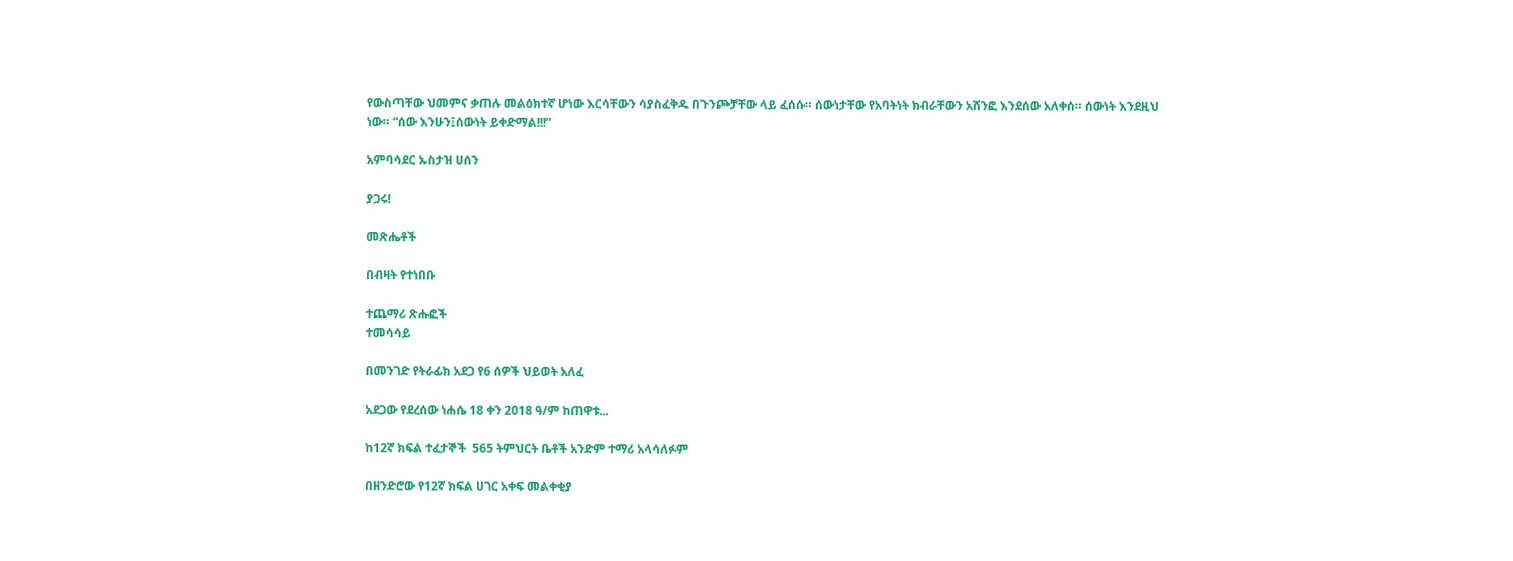የውስጣቸው ህመምና ቃጠሉ መልዕክተኛ ሆነው እርሳቸውን ሳያስፈቅዱ በጉንጮቻቸው ላይ ፈሰሱ። ሰውነታቸው የአባትነት ክብራቸውን አሸንፎ እንደሰው አለቀሰ። ሰውነት እንደዚህ ነው። “ሰው እንሁን፤ሰውነት ይቀድማል!!!”

አምባሳደር ኡስታዝ ሀሰን

ያጋሩ!

መጽሔቶች

በብዛት የተነበቡ

ተጨማሪ ጽሑፎች
ተመሳሳይ

በመንገድ የትራፊክ አደጋ የ6 ሰዎች ህይወት አለፈ

አደጋው የደረሰው ነሐሴ 18 ቀን 2018 ዓ/ም ከጠዋቱ...

ከ12ኛ ክፍል ተፈታኞች  565 ትምህርት ቤቶች አንድም ተማሪ አላሳለፉም

በዘንድሮው የ12ኛ ክፍል ሀገር አቀፍ መልቀቂያ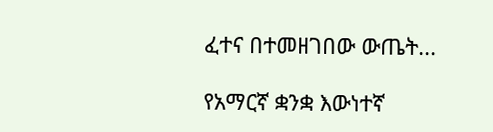ፈተና በተመዘገበው ውጤት...

የአማርኛ ቋንቋ እውነተኛ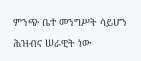ምንጭ ቤተ መንግሥት ሳይሆን ሕዝብና ሠራዊት ነው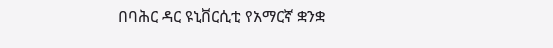በባሕር ዳር ዩኒቨርሲቲ የአማርኛ ቋንቋ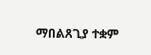ማበልጸጊያ ተቋም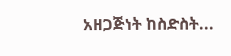አዘጋጅነት ከስድስት...